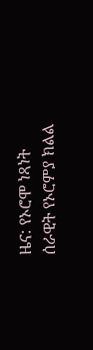ዜና: የኦሮሞ ነጻነት ሰራዊት የኦሮምያ ክልል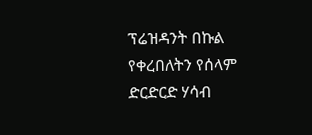ፕሬዝዳንት በኩል የቀረበለትን የሰላም ድርድርድ ሃሳብ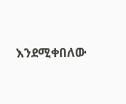እንደሚቀበለው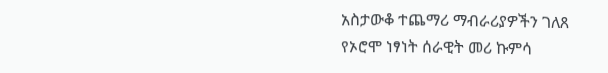አስታውቆ ተጨማሪ ማብራሪያዎችን ገለጸ
የኦሮሞ ነፃነት ሰራዊት መሪ ኩምሳ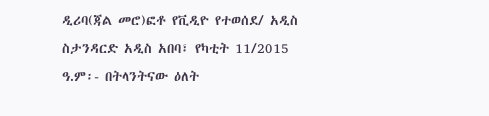ዲሪባ(ጃል መሮ)ፎቶ የቪዲዮ የተወሰደ/ አዲስ ስታንዳርድ አዲስ አበባ፣ የካቲት 11/2015 ዓ.ም፡- በትላንትናው ዕለት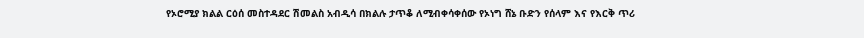የኦሮሚያ ክልል ርዕሰ መስተዳደር ሽመልስ አብዲሳ በክልሉ ታጥቆ ለሚብቀሳቀሰው የኦነግ ሸኔ ቡድን የሰላም እና የእርቅ ጥሪ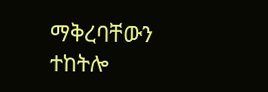ማቅረባቸውን ተከትሎ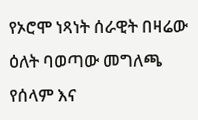የኦሮሞ ነጻነት ሰራዊት በዛሬው ዕለት ባወጣው መግለጫ የሰላም እና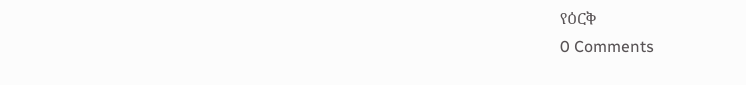የዕርቅ
0 Comments